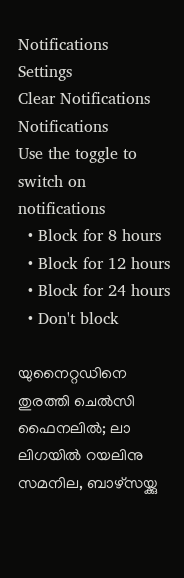Notifications
Settings
Clear Notifications
Notifications
Use the toggle to switch on notifications
  • Block for 8 hours
  • Block for 12 hours
  • Block for 24 hours
  • Don't block

യുനൈറ്റഡിനെ തുരത്തി ചെല്‍സി ഫൈനലില്‍; ലാ ലിഗയില്‍ റയലിനു സമനില, ബാഴ്‌സയ്ക്കു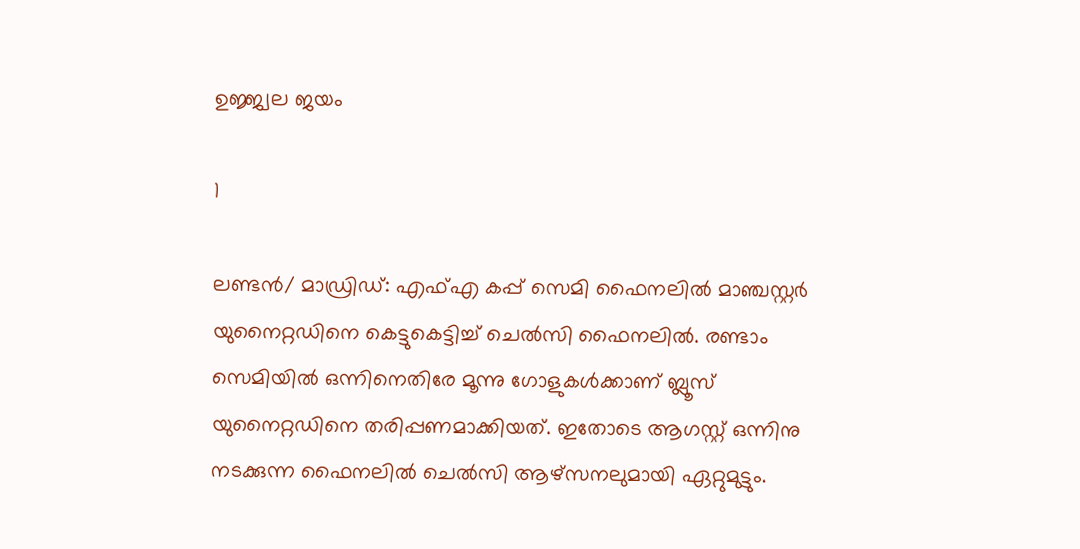ഉജ്ജ്വല ജയം

1

ലണ്ടന്‍/ മാഡ്രിഡ്: എഫ്എ കപ്പ് സെമി ഫൈനലില്‍ മാഞ്ചസ്റ്റര്‍ യുനൈറ്റഡിനെ കെട്ടുകെട്ടിച്ച് ചെല്‍സി ഫൈനലില്‍. രണ്ടാം സെമിയില്‍ ഒന്നിനെതിരേ മൂന്നു ഗോളുകള്‍ക്കാണ് ബ്ലൂസ് യുനൈറ്റഡിനെ തരിപ്പണമാക്കിയത്. ഇതോടെ ആഗസ്റ്റ് ഒന്നിനു നടക്കുന്ന ഫൈനലില്‍ ചെല്‍സി ആഴ്‌സനലുമായി ഏറ്റുമുട്ടും.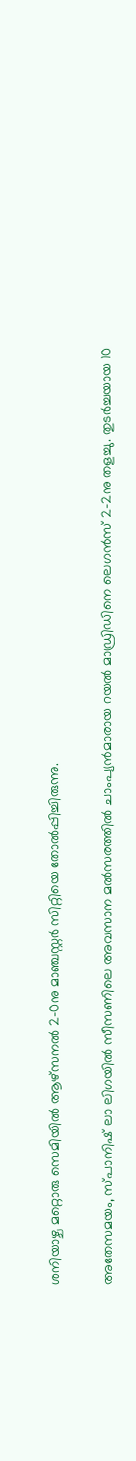ശനിയാഴ്ച മറ്റൊരു സെമിയില്‍ ആഴ്‌സനല്‍ 2-0നു മാഞ്ചസ്റ്റര്‍ സിറ്റിയെ തോല്‍പ്പിച്ചിരുന്നു.

അതേസമയം, സ്പാനിഷ് ലാ ലിഗയില്‍ സീസണിലെ അവസാന മല്‍സരത്തില്‍ ചാംപ്യന്‍മാരായ റയല്‍ മാഡ്രിഡിനെ ലെഗന്‍സ് 2-2നു തളച്ചു. തുടര്‍ച്ചയായ 10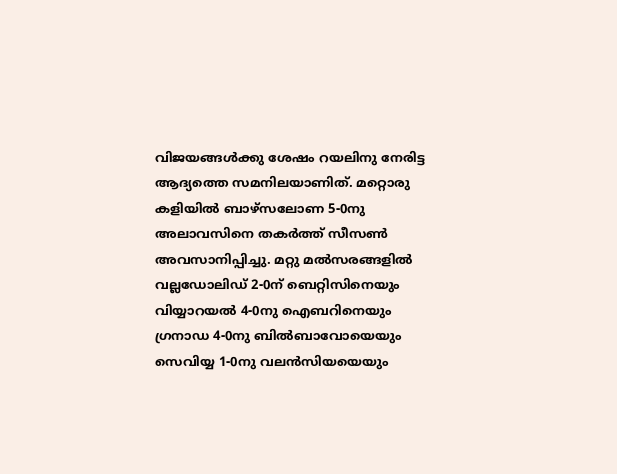വിജയങ്ങള്‍ക്കു ശേഷം റയലിനു നേരിട്ട ആദ്യത്തെ സമനിലയാണിത്. മറ്റൊരു കളിയില്‍ ബാഴ്‌സലോണ 5-0നു അലാവസിനെ തകര്‍ത്ത് സീസണ്‍ അവസാനിപ്പിച്ചു. മറ്റു മല്‍സരങ്ങളില്‍ വല്ലഡോലിഡ് 2-0ന് ബെറ്റിസിനെയും വിയ്യാറയല്‍ 4-0നു ഐബറിനെയും ഗ്രനാഡ 4-0നു ബില്‍ബാവോയെയും സെവിയ്യ 1-0നു വലന്‍സിയയെയും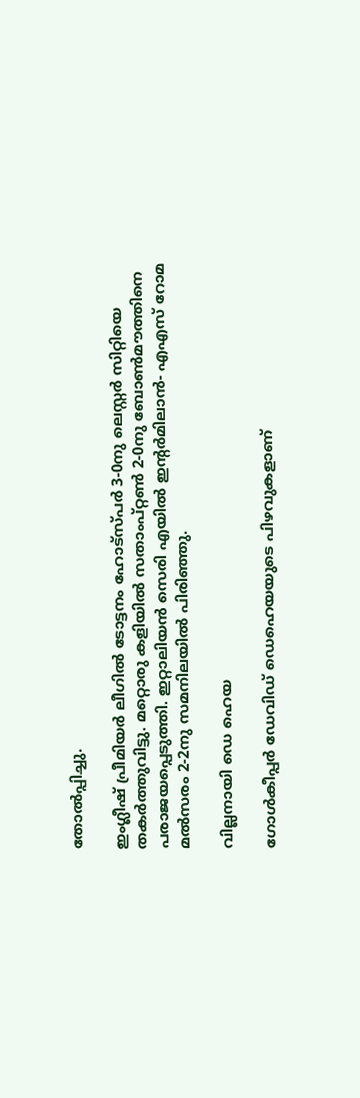തോല്‍പ്പിച്ചു.

ഇംഗ്ലീഷ് പ്രീമിയര്‍ ലീഗില്‍ ടോട്ടനം ഹോട്‌സ്പര്‍ 3-0നു ലെസ്റ്റര്‍ സിറ്റിയെ തകര്‍ത്തുവിട്ടു. മറ്റൊരു കളിയില്‍ സതാംപ്റ്റണ്‍ 2-0നു ബോണ്‍മൗത്തിനെ പരാജയപ്പെടുത്തി. ഇറ്റാലിയന്‍ സെരി എയില്‍ ഇന്റര്‍മിലാന്‍- എഎസ് റോമ മല്‍സരം 2-2നു സമനിലയില്‍ പിരിഞ്ഞു.

വില്ലനായി ഡെ ഹെയ

ഗോള്‍കീപ്പര്‍ ഡേവിഡ് ഡെഹെയയുടെ പിഴവുകളാണ്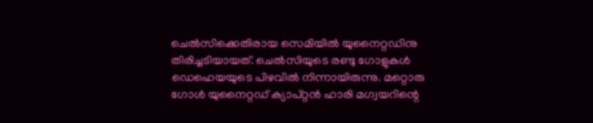ചെല്‍സിക്കെതിരായ സെമിയില്‍ യുനൈറ്റഡിനു തിരിച്ചടിയായത്. ചെല്‍സിയുടെ രണ്ടു ഗോളുകള്‍ ഡെഹെയയുടെ പിഴവില്‍ നിന്നായിരുന്നു. മറ്റൊരു ഗോള്‍ യുനൈറ്റഡ് ക്യാപ്റ്റന്‍ ഹാരി മഗ്വയറിന്റെ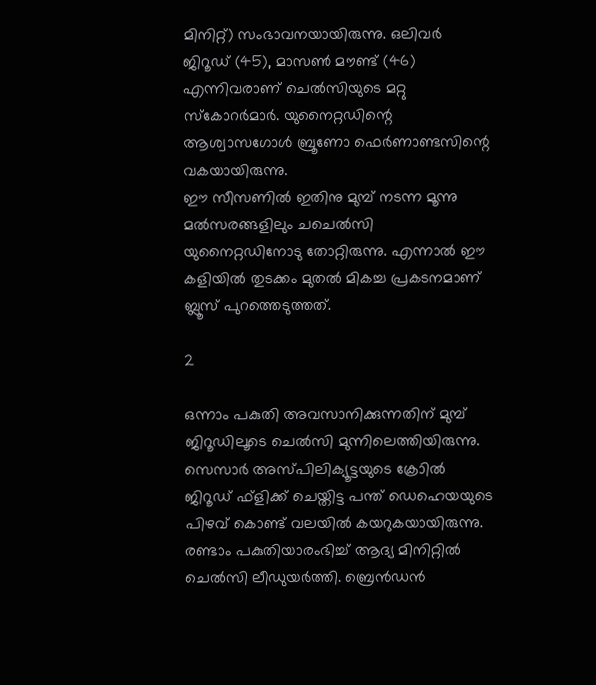മിനിറ്റ്) സംഭാവനയായിരുന്നു. ഒലിവര്‍ ജിറൂഡ് (45), മാസണ്‍ മൗണ്ട് (46) എന്നിവരാണ് ചെല്‍സിയുടെ മറ്റു സ്‌കോറര്‍മാര്‍. യുനൈറ്റഡിന്റെ ആശ്വാസഗോള്‍ ബ്രൂണോ ഫെര്‍ണാണ്ടസിന്റെ വകയായിരുന്നു.
ഈ സീസണില്‍ ഇതിനു മുമ്പ് നടന്ന മൂന്നു മല്‍സരങ്ങളിലും ചചെല്‍സി യുനൈറ്റഡിനോടു തോറ്റിരുന്നു. എന്നാല്‍ ഈ കളിയില്‍ തുടക്കം മുതല്‍ മികച്ച പ്രകടനമാണ് ബ്ലൂസ് പുറത്തെടുത്തത്.

2

ഒന്നാം പകുതി അവസാനിക്കുന്നതിന് മുമ്പ് ജിറൂഡിലൂടെ ചെല്‍സി മുന്നിലെത്തിയിരുന്നു. സെസാര്‍ അസ്പിലിക്യൂട്ടയുടെ ക്രോില്‍ ജിറൂഡ് ഫ്‌ളിക്ക് ചെയ്തിട്ട പന്ത് ഡെഹെയയുടെ പിഴവ് കൊണ്ട് വലയില്‍ കയറുകയായിരുന്നു. രണ്ടാം പകുതിയാരംഭിച്ച് ആദ്യ മിനിറ്റില്‍ ചെല്‍സി ലീഡുയര്‍ത്തി. ബ്രെന്‍ഡന്‍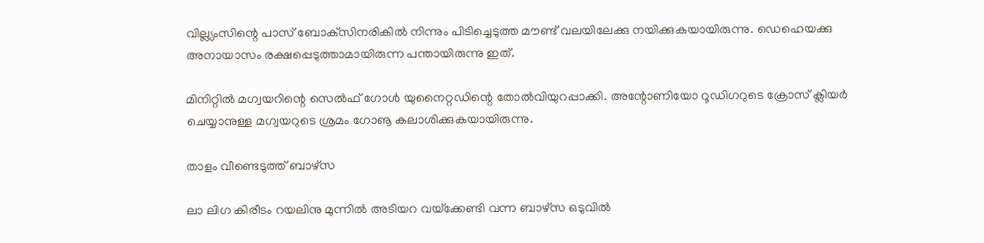വില്ല്യംസിന്റെ പാസ് ബോക്‌സിനരികില്‍ നിന്നും പിടിച്ചെടുത്ത മൗണ്ട് വലയിലേക്കു നയിക്കുകയായിരുന്നു. ഡെഹെയക്കു അനായാസം രക്ഷപ്പെടുത്താമായിരുന്ന പന്തായിരുന്നു ഇത്.

മിനിറ്റില്‍ മഗ്വയറിന്റെ സെല്‍ഫ് ഗോള്‍ യുനൈറ്റഡിന്റെ തോല്‍വിയുറപ്പാക്കി. അന്റോണിയോ റൂഡിഗറുടെ ക്രോസ് ക്ലിയര്‍ ചെയ്യാനുള്ള മഗ്വയറുടെ ശ്രമം ഗോൡ കലാശിക്കുകയായിരുന്നു.

താളം വീണ്ടെടുത്ത് ബാഴ്‌സ

ലാ ലിഗ കിരീടം റയലിനു മുന്നില്‍ അടിയറ വയ്‌ക്കേണ്ടി വന്ന ബാഴ്‌സ ഒടുവില്‍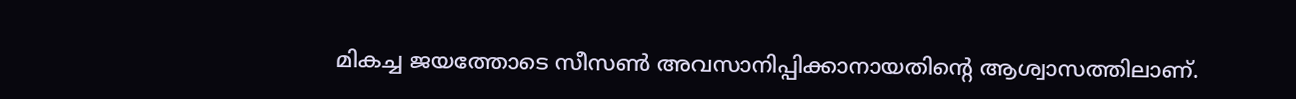മികച്ച ജയത്തോടെ സീസണ്‍ അവസാനിപ്പിക്കാനായതിന്റെ ആശ്വാസത്തിലാണ്.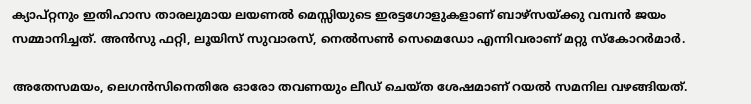ക്യാപ്റ്റനും ഇതിഹാസ താരലുമായ ലയണല്‍ മെസ്സിയുടെ ഇരട്ടഗോളുകളാണ് ബാഴ്‌സയ്ക്കു വമ്പന്‍ ജയം സമ്മാനിച്ചത്. അന്‍സു ഫറ്റി, ലൂയിസ് സുവാരസ്, നെല്‍സണ്‍ സെമെഡോ എന്നിവരാണ് മറ്റു സ്‌കോറര്‍മാര്‍.

അതേസമയം, ലെഗന്‍സിനെതിരേ ഓരോ തവണയും ലീഡ് ചെയ്ത ശേഷമാണ് റയല്‍ സമനില വഴങ്ങിയത്.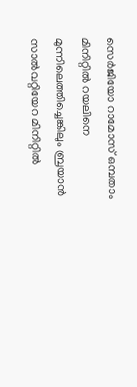സെര്‍ജിയോ റാമോസ് ഒമ്പതാം മിനിറ്റില്‍ റയലിനെ മുന്നിലെത്തിച്ചെങ്കിലും ബ്രയാന്‍ സാല്‍വറ്റിയേറ മിനിറ്റില്‍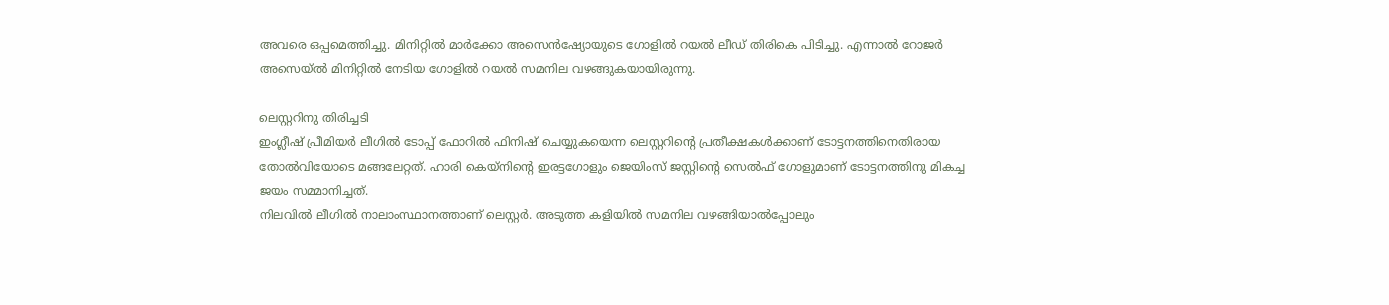അവരെ ഒപ്പമെത്തിച്ചു. മിനിറ്റില്‍ മാര്‍ക്കോ അസെന്‍ഷ്യോയുടെ ഗോളില്‍ റയല്‍ ലീഡ് തിരികെ പിടിച്ചു. എന്നാല്‍ റോജര്‍ അസെയ്ല്‍ മിനിറ്റില്‍ നേടിയ ഗോളില്‍ റയല്‍ സമനില വഴങ്ങുകയായിരുന്നു.

ലെസ്റ്ററിനു തിരിച്ചടി
ഇംഗ്ലീഷ് പ്രീമിയര്‍ ലീഗില്‍ ടോപ്പ് ഫോറില്‍ ഫിനിഷ് ചെയ്യുകയെന്ന ലെസ്റ്ററിന്റെ പ്രതീക്ഷകള്‍ക്കാണ് ടോട്ടനത്തിനെതിരായ തോല്‍വിയോടെ മങ്ങലേറ്റത്. ഹാരി കെയ്‌നിന്റെ ഇരട്ടഗോളും ജെയിംസ് ജസ്റ്റിന്റെ സെല്‍ഫ് ഗോളുമാണ് ടോട്ടനത്തിനു മികച്ച ജയം സമ്മാനിച്ചത്.
നിലവില്‍ ലീഗില്‍ നാലാംസ്ഥാനത്താണ് ലെസ്റ്റര്‍. അടുത്ത കളിയില്‍ സമനില വഴങ്ങിയാല്‍പ്പോലും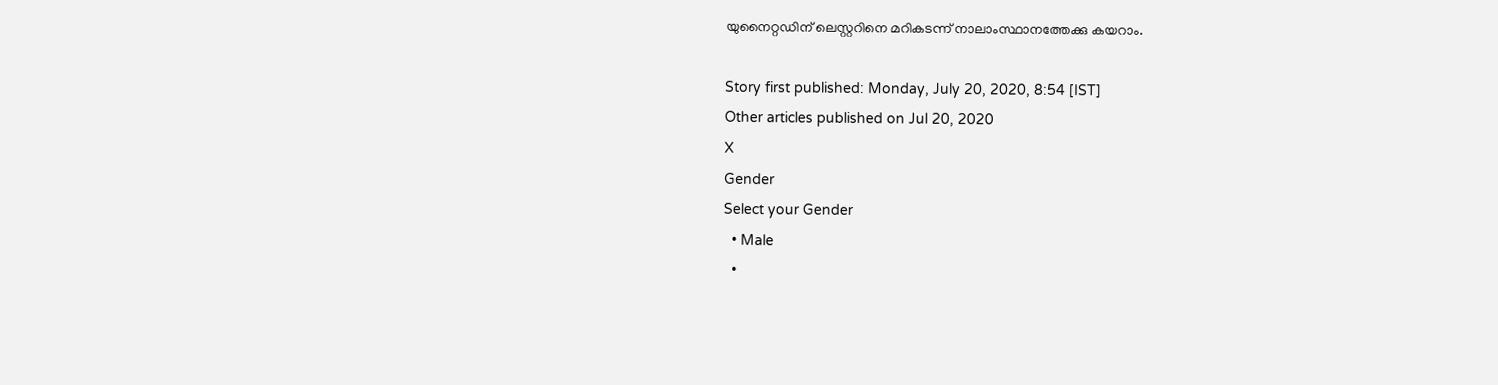യുനൈറ്റഡിന് ലെസ്റ്ററിനെ മറികടന്ന് നാലാംസ്ഥാനത്തേക്കു കയറാം.

Story first published: Monday, July 20, 2020, 8:54 [IST]
Other articles published on Jul 20, 2020
X
Gender
Select your Gender
  • Male
  •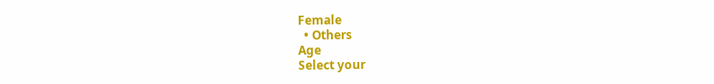Female
  • Others
Age
Select your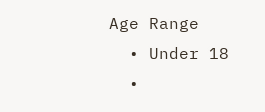Age Range
  • Under 18
  •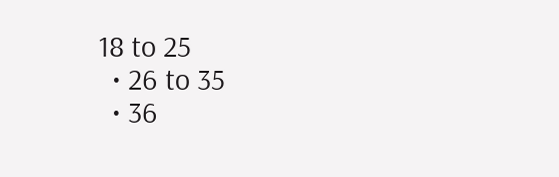18 to 25
  • 26 to 35
  • 36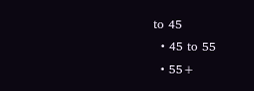to 45
  • 45 to 55
  • 55+